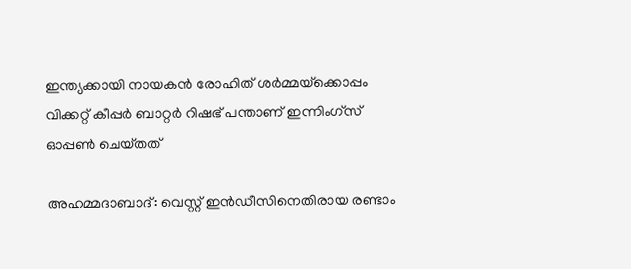ഇന്ത്യക്കായി നായകന്‍ രോഹിത് ശര്‍മ്മയ്‌ക്കൊപ്പം വിക്കറ്റ് കീപ്പര്‍ ബാറ്റര്‍ റിഷഭ് പന്താണ് ഇന്നിംഗ്‌സ് ഓപ്പണ്‍ ചെയ്‌തത്

അഹമ്മദാബാദ്: വെസ്റ്റ് ഇന്‍ഡീസിനെതിരായ രണ്ടാം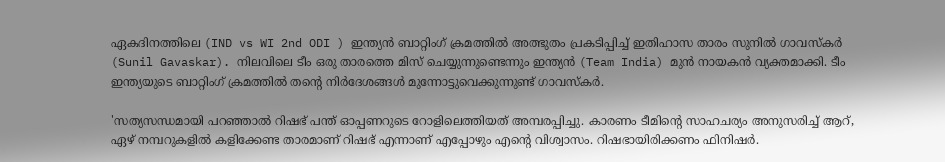ഏകദിനത്തിലെ (IND vs WI 2nd ODI ) ഇന്ത്യന്‍ ബാറ്റിംഗ് ക്രമത്തില്‍ അത്ഭുതം പ്രകടിപ്പിച്ച് ഇതിഹാസ താരം സുനില്‍ ഗാവസ്‌കര്‍ (Sunil Gavaskar). നിലവിലെ ടീം ഒരു താരത്തെ മിസ് ചെയ്യുന്നുണ്ടെന്നും ഇന്ത്യന്‍ (Team India) മുന്‍ നായകന്‍ വ്യക്തമാക്കി. ടീം ഇന്ത്യയുടെ ബാറ്റിംഗ് ക്രമത്തില്‍ തന്‍റെ നിര്‍ദേശങ്ങള്‍ മുന്നോട്ടുവെക്കുന്നുണ്ട് ഗാവസ്‌കര്‍.

'സത്യസന്ധമായി പറഞ്ഞാല്‍ റിഷഭ് പന്ത് ഓപ്പണറുടെ റോളിലെത്തിയത് അമ്പരപ്പിച്ചു. കാരണം ടീമിന്‍റെ സാഹചര്യം അനുസരിച്ച് ആറ്, ഏഴ് നമ്പറുകളില്‍ കളിക്കേണ്ട താരമാണ് റിഷഭ് എന്നാണ് എപ്പോഴും എന്‍റെ വിശ്വാസം. റിഷഭായിരിക്കണം ഫിനിഷര്‍.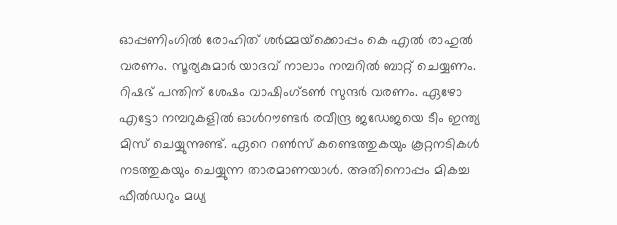ഓപ്പണിംഗില്‍ രോഹിത് ശര്‍മ്മയ്‌ക്കൊപ്പം കെ എല്‍ രാഹുല്‍ വരണം. സൂര്യകുമാര്‍ യാദവ് നാലാം നമ്പറില്‍ ബാറ്റ് ചെയ്യണം. റിഷഭ് പന്തിന് ശേഷം വാഷിംഗ്‌ടണ്‍ സുന്ദര്‍ വരണം. ഏഴോ എട്ടോ നമ്പറുകളില്‍ ഓള്‍റൗണ്ടര്‍ രവീന്ദ്ര ജഡേജയെ ടീം ഇന്ത്യ മിസ് ചെയ്യുന്നുണ്ട്. ഏറെ റണ്‍സ് കണ്ടെത്തുകയും കൂറ്റനടികള്‍ നടത്തുകയും ചെയ്യുന്ന താരമാണയാള്‍. അതിനൊപ്പം മികച്ച ഫീല്‍ഡറും മധ്യ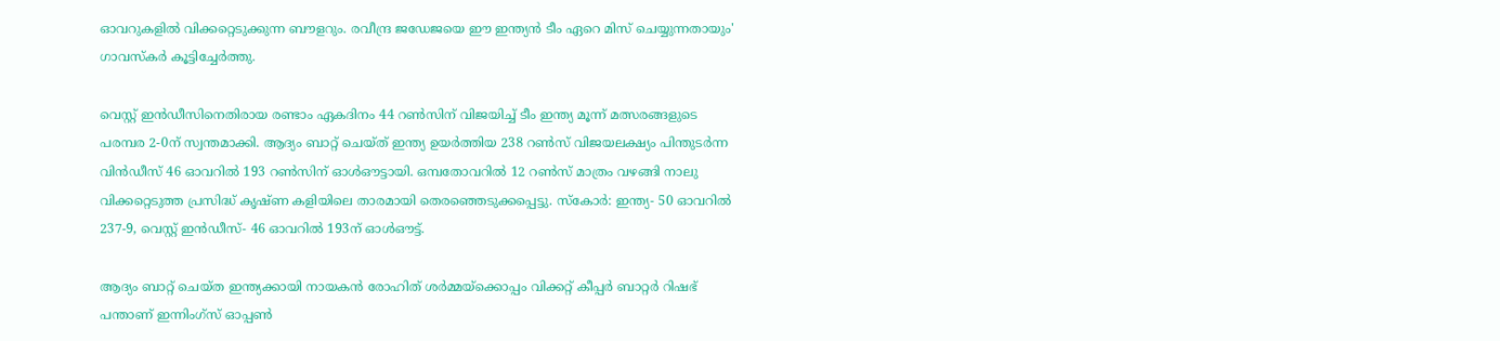ഓവറുകളില്‍ വിക്കറ്റെടുക്കുന്ന ബൗളറും. രവീന്ദ്ര ജഡേജയെ ഈ ഇന്ത്യന്‍ ടീം ഏറെ മിസ് ചെയ്യുന്നതായും' ഗാവസ്‌കര്‍ കൂട്ടിച്ചേര്‍ത്തു.

വെസ്റ്റ് ഇന്‍ഡീസിനെതിരായ രണ്ടാം ഏകദിനം 44 റണ്‍സിന് വിജയിച്ച് ടീം ഇന്ത്യ മൂന്ന് മത്സരങ്ങളുടെ പരമ്പര 2-0ന് സ്വന്തമാക്കി. ആദ്യം ബാറ്റ് ചെയ്ത് ഇന്ത്യ ഉയര്‍ത്തിയ 238 റണ്‍സ് വിജയലക്ഷ്യം പിന്തുടര്‍ന്ന വിന്‍ഡീസ് 46 ഓവറില്‍ 193 റണ്‍സിന് ഓള്‍ഔട്ടായി. ഒമ്പതോവറില്‍ 12 റണ്‍സ് മാത്രം വഴങ്ങി നാലു വിക്കറ്റെടുത്ത പ്രസിദ്ധ് കൃഷ്ണ കളിയിലെ താരമായി തെരഞ്ഞെടുക്കപ്പെട്ടു. സ്കോര്‍: ഇന്ത്യ- 50 ഓവറില്‍ 237-9, വെസ്റ്റ് ഇന്‍ഡീസ്- 46 ഓവറില്‍ 193ന് ഓള്‍ഔട്ട്.

ആദ്യം ബാറ്റ് ചെയ്ത ഇന്ത്യക്കായി നായകന്‍ രോഹിത് ശര്‍മ്മയ്‌ക്കൊപ്പം വിക്കറ്റ് കീപ്പര്‍ ബാറ്റര്‍ റിഷഭ് പന്താണ് ഇന്നിംഗ്‌സ് ഓപ്പണ്‍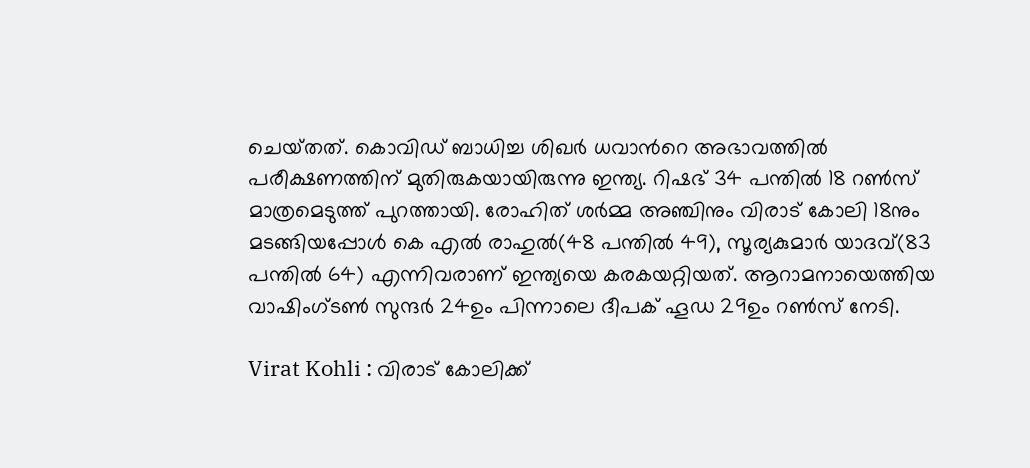ചെയ്‌തത്. കൊവിഡ് ബാധിച്ച ശിഖര്‍ ധവാന്‍റെ അഭാവത്തില്‍ പരീക്ഷണത്തിന് മുതിരുകയായിരുന്നു ഇന്ത്യ. റിഷഭ് 34 പന്തില്‍ 18 റണ്‍സ് മാത്രമെടുത്ത് പുറത്തായി. രോഹിത് ശര്‍മ്മ അഞ്ചിനും വിരാട് കോലി 18നും മടങ്ങിയപ്പോള്‍ കെ എല്‍ രാഹുല്‍(48 പന്തില്‍ 49), സൂര്യകുമാര്‍ യാദവ്(83 പന്തില്‍ 64) എന്നിവരാണ് ഇന്ത്യയെ കരകയറ്റിയത്. ആറാമനായെത്തിയ വാഷിംഗ്‌ടണ്‍ സുന്ദര്‍ 24ഉം പിന്നാലെ ദീപക് ഹൂഡ 29ഉം റണ്‍സ് നേടി.

Virat Kohli : വിരാട് കോലിക്ക്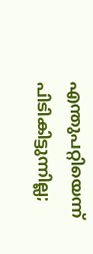എന്തുപറ്റിയെന്ന് പിടികിട്ടുന്നില്ല;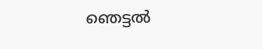ഞെട്ടല്‍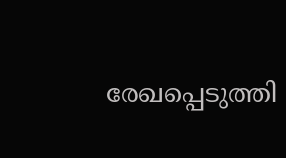രേഖപ്പെടുത്തി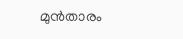മുന്‍താരം